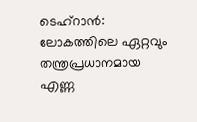ടെഹ്റാൻ: ലോകത്തിലെ ഏറ്റവും തന്ത്രപ്രധാനമായ എണ്ണ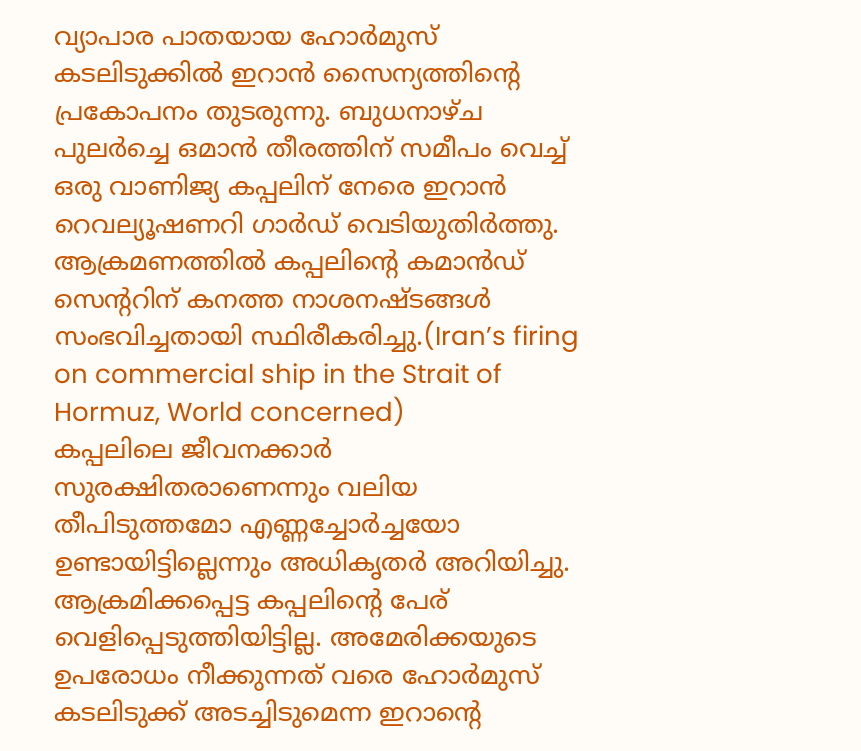വ്യാപാര പാതയായ ഹോർമുസ് കടലിടുക്കിൽ ഇറാൻ സൈന്യത്തിന്റെ പ്രകോപനം തുടരുന്നു. ബുധനാഴ്ച പുലർച്ചെ ഒമാൻ തീരത്തിന് സമീപം വെച്ച് ഒരു വാണിജ്യ കപ്പലിന് നേരെ ഇറാൻ റെവല്യൂഷണറി ഗാർഡ് വെടിയുതിർത്തു. ആക്രമണത്തിൽ കപ്പലിന്റെ കമാൻഡ് സെന്ററിന് കനത്ത നാശനഷ്ടങ്ങൾ സംഭവിച്ചതായി സ്ഥിരീകരിച്ചു.(Iran’s firing on commercial ship in the Strait of Hormuz, World concerned)
കപ്പലിലെ ജീവനക്കാർ സുരക്ഷിതരാണെന്നും വലിയ തീപിടുത്തമോ എണ്ണച്ചോർച്ചയോ ഉണ്ടായിട്ടില്ലെന്നും അധികൃതർ അറിയിച്ചു. ആക്രമിക്കപ്പെട്ട കപ്പലിന്റെ പേര് വെളിപ്പെടുത്തിയിട്ടില്ല. അമേരിക്കയുടെ ഉപരോധം നീക്കുന്നത് വരെ ഹോർമുസ് കടലിടുക്ക് അടച്ചിടുമെന്ന ഇറാന്റെ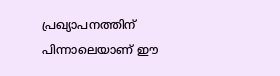പ്രഖ്യാപനത്തിന് പിന്നാലെയാണ് ഈ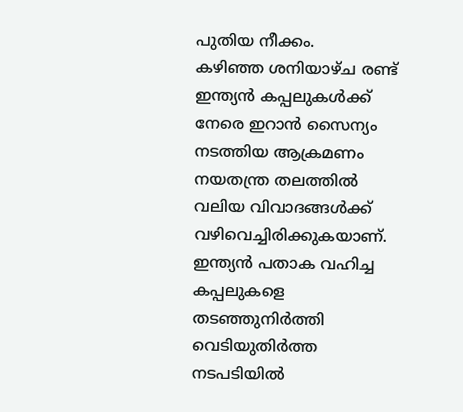പുതിയ നീക്കം.
കഴിഞ്ഞ ശനിയാഴ്ച രണ്ട് ഇന്ത്യൻ കപ്പലുകൾക്ക് നേരെ ഇറാൻ സൈന്യം നടത്തിയ ആക്രമണം നയതന്ത്ര തലത്തിൽ വലിയ വിവാദങ്ങൾക്ക് വഴിവെച്ചിരിക്കുകയാണ്. ഇന്ത്യൻ പതാക വഹിച്ച കപ്പലുകളെ തടഞ്ഞുനിർത്തി വെടിയുതിർത്ത നടപടിയിൽ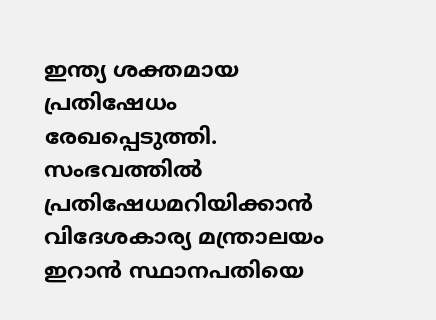ഇന്ത്യ ശക്തമായ പ്രതിഷേധം രേഖപ്പെടുത്തി. സംഭവത്തിൽ പ്രതിഷേധമറിയിക്കാൻ വിദേശകാര്യ മന്ത്രാലയം ഇറാൻ സ്ഥാനപതിയെ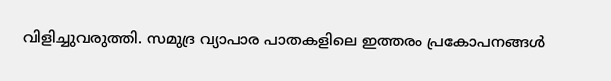വിളിച്ചുവരുത്തി. സമുദ്ര വ്യാപാര പാതകളിലെ ഇത്തരം പ്രകോപനങ്ങൾ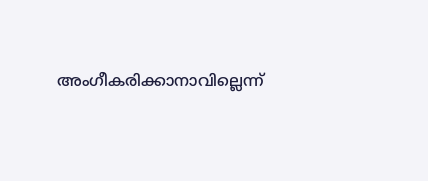അംഗീകരിക്കാനാവില്ലെന്ന്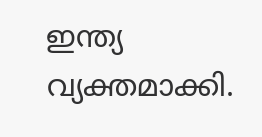ഇന്ത്യ വ്യക്തമാക്കി.